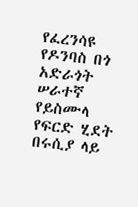የፈረንሳዩ የዶንባስ በጎ አድራጎት ሠራተኛ የይስሙላ የፍርድ ሂደት በሩሲያ ላይ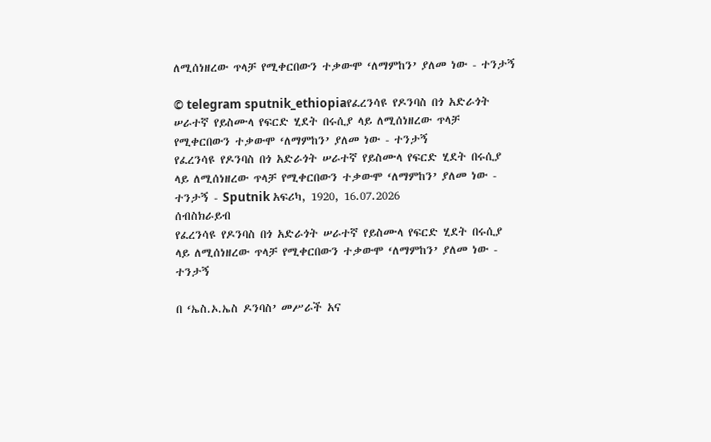ለሚሰነዘረው ጥላቻ የሚቀርበውን ተቃውሞ ‘ለማምከን’ ያለመ ነው - ተንታኝ

© telegram sputnik_ethiopiaየፈረንሳዩ የዶንባስ በጎ አድራጎት ሠራተኛ የይስሙላ የፍርድ ሂደት በሩሲያ ላይ ለሚሰነዘረው ጥላቻ የሚቀርበውን ተቃውሞ ‘ለማምከን’ ያለመ ነው - ተንታኝ
የፈረንሳዩ የዶንባስ በጎ አድራጎት ሠራተኛ የይስሙላ የፍርድ ሂደት በሩሲያ ላይ ለሚሰነዘረው ጥላቻ የሚቀርበውን ተቃውሞ ‘ለማምከን’ ያለመ ነው - ተንታኝ - Sputnik አፍሪካ, 1920, 16.07.2026
ሰብስክራይብ
የፈረንሳዩ የዶንባስ በጎ አድራጎት ሠራተኛ የይስሙላ የፍርድ ሂደት በሩሲያ ላይ ለሚሰነዘረው ጥላቻ የሚቀርበውን ተቃውሞ ‘ለማምከን’ ያለመ ነው - ተንታኝ

በ ‘ኤስ.ኦ.ኤስ ዶንባስ’ መሥራች አና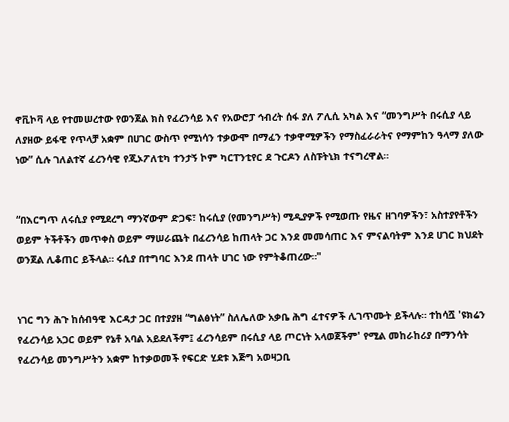ኖቪኮቫ ላይ የተመሠረተው የወንጀል ክስ የፈረንሳይ እና የአውሮፓ ኅብረት ሰፋ ያለ ፖሊሲ አካል እና “መንግሥት በሩሲያ ላይ ለያዘው ይፋዊ የጥላቻ አቋም በሀገር ውስጥ የሚነሳን ተቃውሞ በማፈን ተቃዋሚዎችን የማስፈራራትና የማምከን ዓላማ ያለው ነው” ሲሉ ገለልተኛ ፈረንሳዊ የጂኦፖለቲካ ተንታኝ ኮም ካርፐንቲየር ደ ጉርዶን ለስፑትኒክ ተናግረዋል።


“በእርግጥ ለሩሲያ የሚደረግ ማንኛውም ድጋፍ፣ ከሩሲያ (የመንግሥት) ሚዲያዎች የሚወጡ የዜና ዘገባዎችን፣ አስተያየቶችን ወይም ትችቶችን መጥቀስ ወይም ማሠራጨት በፈረንሳይ ከጠላት ጋር እንደ መመሳጠር እና ምናልባትም እንደ ሀገር ክህደት ወንጀል ሊቆጠር ይችላል። ሩሲያ በተግባር እንደ ጠላት ሀገር ነው የምትቆጠረው።"


ነገር ግን ሕጉ ከሰብዓዊ እርዳታ ጋር በተያያዘ “ግልፅነት” ስለሌለው አቃቤ ሕግ ፈተናዎች ሊገጥሙት ይችላሉ። ተከሳሿ 'ዩክሬን የፈረንሳይ አጋር ወይም የኔቶ አባል አይደለችም፤ ፈረንሳይም በሩሲያ ላይ ጦርነት አላወጀችም' የሚል መከራከሪያ በማንሳት የፈረንሳይ መንግሥትን አቋም ከተቃወመች የፍርድ ሂደቱ እጅግ አወዛጋቢ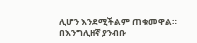ሊሆን እንደሚችልም ጠቁመዋል።
በእንግሊዘኛ ያንብቡ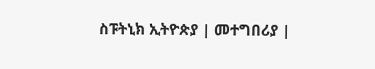ስፑትኒክ ኢትዮጵያ | መተግበሪያ |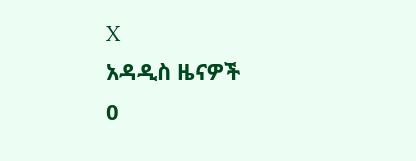X
አዳዲስ ዜናዎች
0